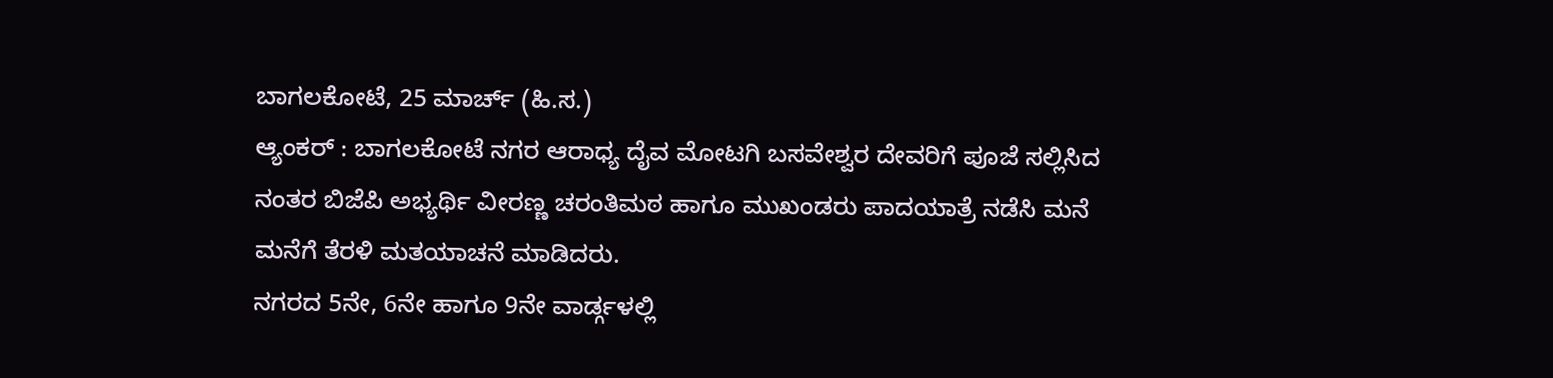ಬಾಗಲಕೋಟೆ, 25 ಮಾರ್ಚ್ (ಹಿ.ಸ.)
ಆ್ಯಂಕರ್ : ಬಾಗಲಕೋಟೆ ನಗರ ಆರಾಧ್ಯ ದೈವ ಮೋಟಗಿ ಬಸವೇಶ್ವರ ದೇವರಿಗೆ ಪೂಜೆ ಸಲ್ಲಿಸಿದ ನಂತರ ಬಿಜೆಪಿ ಅಭ್ಯರ್ಥಿ ವೀರಣ್ಣ ಚರಂತಿಮಠ ಹಾಗೂ ಮುಖಂಡರು ಪಾದಯಾತ್ರೆ ನಡೆಸಿ ಮನೆ ಮನೆಗೆ ತೆರಳಿ ಮತಯಾಚನೆ ಮಾಡಿದರು.
ನಗರದ 5ನೇ, 6ನೇ ಹಾಗೂ 9ನೇ ವಾರ್ಡ್ಗಳಲ್ಲಿ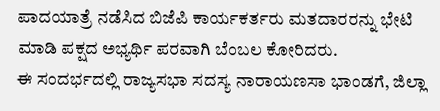ಪಾದಯಾತ್ರೆ ನಡೆಸಿದ ಬಿಜೆಪಿ ಕಾರ್ಯಕರ್ತರು ಮತದಾರರನ್ನು ಭೇಟಿ ಮಾಡಿ ಪಕ್ಷದ ಅಭ್ಯರ್ಥಿ ಪರವಾಗಿ ಬೆಂಬಲ ಕೋರಿದರು.
ಈ ಸಂದರ್ಭದಲ್ಲಿ ರಾಜ್ಯಸಭಾ ಸದಸ್ಯ ನಾರಾಯಣಸಾ ಭಾಂಡಗೆ, ಜಿಲ್ಲಾ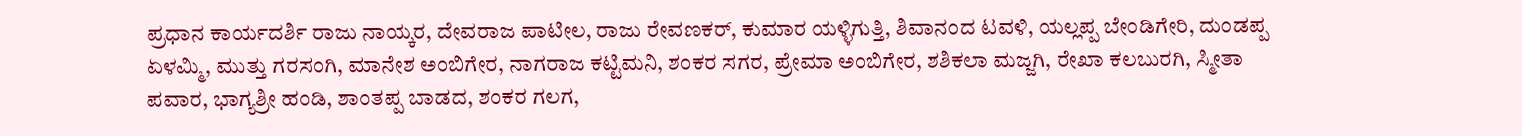ಪ್ರಧಾನ ಕಾರ್ಯದರ್ಶಿ ರಾಜು ನಾಯ್ಕರ, ದೇವರಾಜ ಪಾಟೀಲ, ರಾಜು ರೇವಣಕರ್, ಕುಮಾರ ಯಳ್ಳಿಗುತ್ತಿ, ಶಿವಾನಂದ ಟವಳಿ, ಯಲ್ಲಪ್ಪ ಬೇಂಡಿಗೇರಿ, ದುಂಡಪ್ಪ ಏಳಮ್ಮಿ, ಮುತ್ತು ಗರಸಂಗಿ, ಮಾನೇಶ ಅಂಬಿಗೇರ, ನಾಗರಾಜ ಕಟ್ಟಿಮನಿ, ಶಂಕರ ಸಗರ, ಪ್ರೇಮಾ ಅಂಬಿಗೇರ, ಶಶಿಕಲಾ ಮಜ್ಜಗಿ, ರೇಖಾ ಕಲಬುರಗಿ, ಸ್ಮೀತಾ ಪವಾರ, ಭಾಗ್ಯಶ್ರೀ ಹಂಡಿ, ಶಾಂತಪ್ಪ ಬಾಡದ, ಶಂಕರ ಗಲಗ,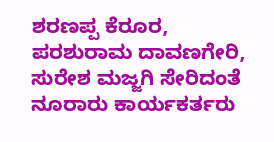ಶರಣಪ್ಪ ಕೆರೂರ, ಪರಶುರಾಮ ದಾವಣಗೇರಿ, ಸುರೇಶ ಮಜ್ಜಗಿ ಸೇರಿದಂತೆ ನೂರಾರು ಕಾರ್ಯಕರ್ತರು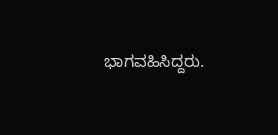ಭಾಗವಹಿಸಿದ್ದರು.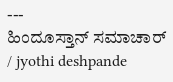---
ಹಿಂದೂಸ್ತಾನ್ ಸಮಾಚಾರ್ / jyothi deshpande